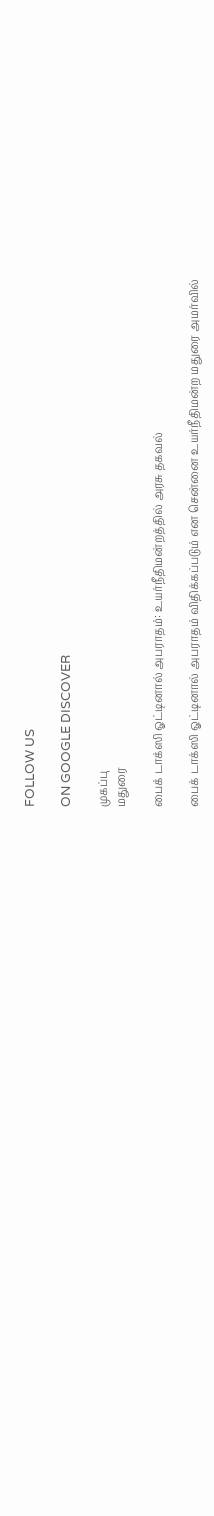FOLLOW US

ON GOOGLE DISCOVER

முகப்பு
மதுரை

பைக் டாக்ஸி ஓட்டினால் அபராதம்: உயர்நீதிமன்றத்தில் அரசு தகவல்

பைக் டாக்ஸி ஓட்டினால் அபராதம் விதிக்கப்படும் என சென்னை உயர்நீதிமன்ற மதுரை அமர்வில்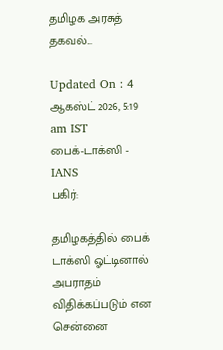தமிழக அரசுத் தகவல்...

Updated On : 4 ஆகஸ்ட் 2026, 5:19 am IST
பைக்-டாக்ஸி - IANS
பகிர்:

தமிழகத்தில் பைக் டாக்ஸி ஓட்டினால் அபராதம் விதிக்கப்படும் என சென்னை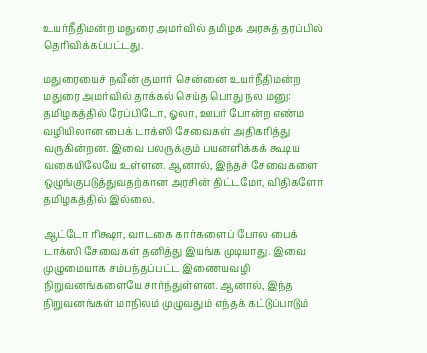உயர்நீதிமன்ற மதுரை அமர்வில் தமிழக அரசுத் தரப்பில் தெரிவிக்கப்பட்டது.

மதுரையைச் நவீன் குமார் சென்னை உயர்நீதிமன்ற மதுரை அமர்வில் தாக்கல் செய்த பொது நல மனு: தமிழகத்தில் ரேப்பிடோ, ஓலா, ஊபர் போன்ற எண்ம வழியிலான பைக் டாக்ஸி சேவைகள் அதிகரித்து வருகின்றன. இவை பலருக்கும் பயனளிக்கக் கூடிய வகையிலேயே உள்ளன. ஆனால், இந்தச் சேவைகளை ஒழுங்குபடுத்துவதற்கான அரசின் திட்டமோ, விதிகளோ தமிழகத்தில் இல்லை.

ஆட்டோ ரிக்ஷா, வாடகை கார்களைப் போல பைக் டாக்ஸி சேவைகள் தனித்து இயங்க முடியாது. இவை முழுமையாக சம்பந்தப்பட்ட இணையவழி நிறுவனங்களையே சார்ந்துள்ளன. ஆனால், இந்த நிறுவனங்கள் மாநிலம் முழுவதும் எந்தக் கட்டுப்பாடும்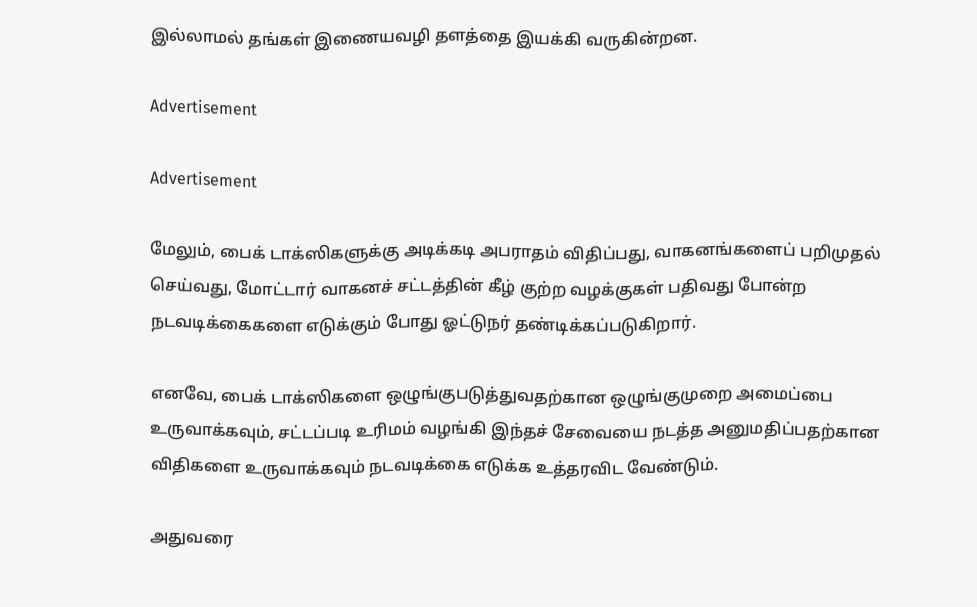இல்லாமல் தங்கள் இணையவழி தளத்தை இயக்கி வருகின்றன.

Advertisement

Advertisement

மேலும், பைக் டாக்ஸிகளுக்கு அடிக்கடி அபராதம் விதிப்பது, வாகனங்களைப் பறிமுதல் செய்வது, மோட்டார் வாகனச் சட்டத்தின் கீழ் குற்ற வழக்குகள் பதிவது போன்ற நடவடிக்கைகளை எடுக்கும் போது ஓட்டுநர் தண்டிக்கப்படுகிறார்.

எனவே, பைக் டாக்ஸிகளை ஒழுங்குபடுத்துவதற்கான ஒழுங்குமுறை அமைப்பை உருவாக்கவும், சட்டப்படி உரிமம் வழங்கி இந்தச் சேவையை நடத்த அனுமதிப்பதற்கான விதிகளை உருவாக்கவும் நடவடிக்கை எடுக்க உத்தரவிட வேண்டும்.

அதுவரை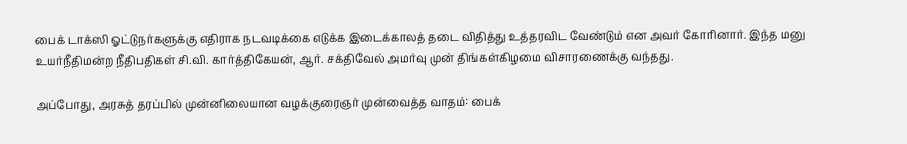பைக் டாக்ஸி ஓட்டுநர்களுக்கு எதிராக நடவடிக்கை எடுக்க இடைக்காலத் தடை விதித்து உத்தரவிட வேண்டும் என அவர் கோரினார். இந்த மனு உயர்நீதிமன்ற நீதிபதிகள் சி.வி. கார்த்திகேயன், ஆர். சக்திவேல் அமர்வு முன் திங்கள்கிழமை விசாரணைக்கு வந்தது.

அப்போது, அரசுத் தரப்பில் முன்னிலையான வழக்குரைஞர் முன்வைத்த வாதம்: பைக்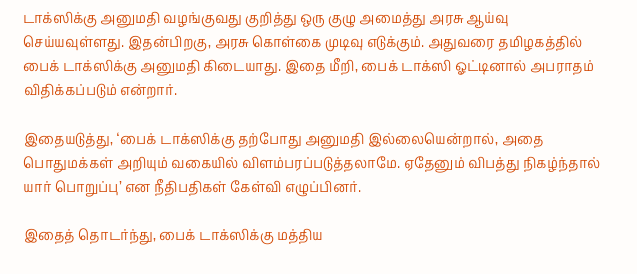டாக்ஸிக்கு அனுமதி வழங்குவது குறித்து ஒரு குழு அமைத்து அரசு ஆய்வு செய்யவுள்ளது. இதன்பிறகு, அரசு கொள்கை முடிவு எடுக்கும். அதுவரை தமிழகத்தில் பைக் டாக்ஸிக்கு அனுமதி கிடையாது. இதை மீறி, பைக் டாக்ஸி ஓட்டினால் அபராதம் விதிக்கப்படும் என்றார்.

இதையடுத்து, ‘பைக் டாக்ஸிக்கு தற்போது அனுமதி இல்லையென்றால், அதை பொதுமக்கள் அறியும் வகையில் விளம்பரப்படுத்தலாமே. ஏதேனும் விபத்து நிகழ்ந்தால் யார் பொறுப்பு’ என நீதிபதிகள் கேள்வி எழுப்பினர்.

இதைத் தொடர்ந்து, பைக் டாக்ஸிக்கு மத்திய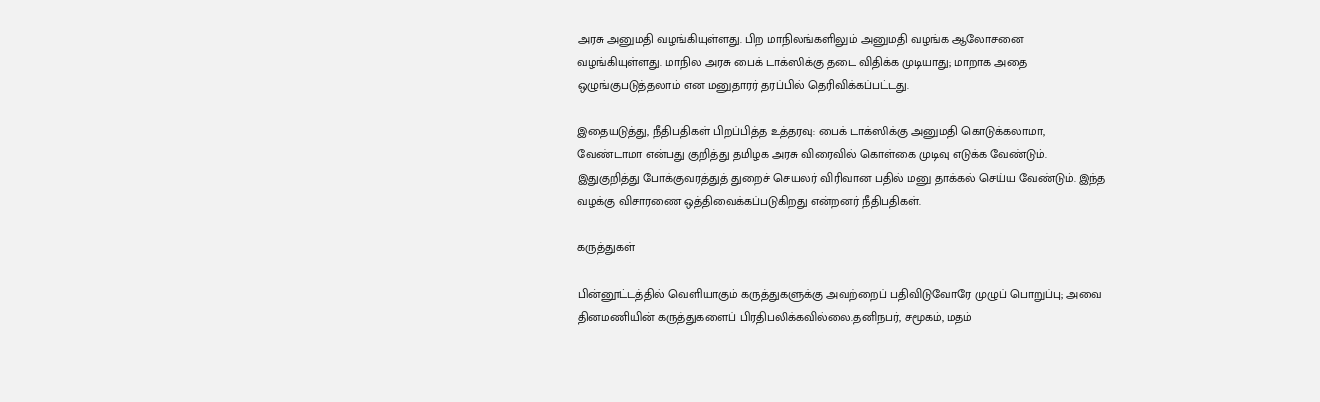அரசு அனுமதி வழங்கியுள்ளது. பிற மாநிலங்களிலும் அனுமதி வழங்க ஆலோசனை வழங்கியுள்ளது. மாநில அரசு பைக் டாக்ஸிக்கு தடை விதிக்க முடியாது; மாறாக அதை ஒழுங்குபடுத்தலாம் என மனுதாரர் தரப்பில் தெரிவிக்கப்பட்டது.

இதையடுத்து, நீதிபதிகள் பிறப்பித்த உத்தரவு: பைக் டாக்ஸிக்கு அனுமதி கொடுக்கலாமா, வேண்டாமா என்பது குறித்து தமிழக அரசு விரைவில் கொள்கை முடிவு எடுக்க வேண்டும். இதுகுறித்து போக்குவரத்துத் துறைச் செயலர் விரிவான பதில் மனு தாக்கல் செய்ய வேண்டும். இந்த வழக்கு விசாரணை ஒத்திவைக்கப்படுகிறது என்றனர் நீதிபதிகள்.

கருத்துகள்

பின்னூட்டத்தில் வெளியாகும் கருத்துகளுக்கு அவற்றைப் பதிவிடுவோரே முழுப் பொறுப்பு; அவை தினமணியின் கருத்துகளைப் பிரதிபலிக்கவில்லை.தனிநபர், சமூகம், மதம்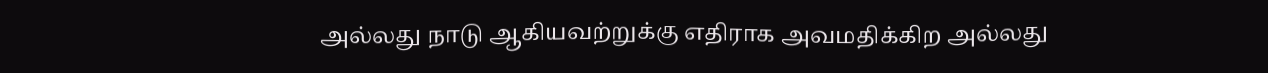அல்லது நாடு ஆகியவற்றுக்கு எதிராக அவமதிக்கிற அல்லது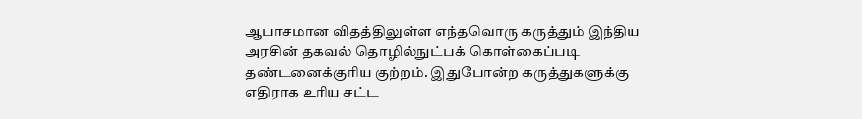ஆபாசமான விதத்திலுள்ள எந்தவொரு கருத்தும் இந்திய அரசின் தகவல் தொழில்நுட்பக் கொள்கைப்படி தண்டனைக்குரிய குற்றம். இதுபோன்ற கருத்துகளுக்கு எதிராக உரிய சட்ட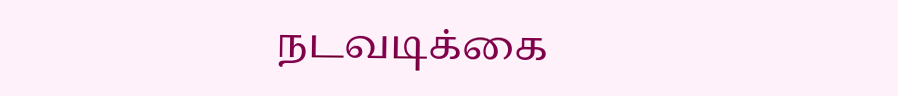நடவடிக்கை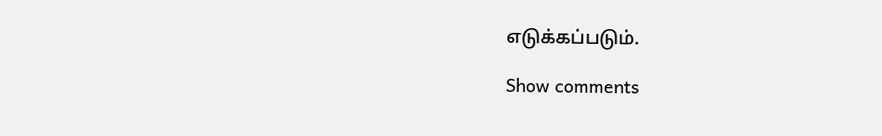எடுக்கப்படும்.

Show comments